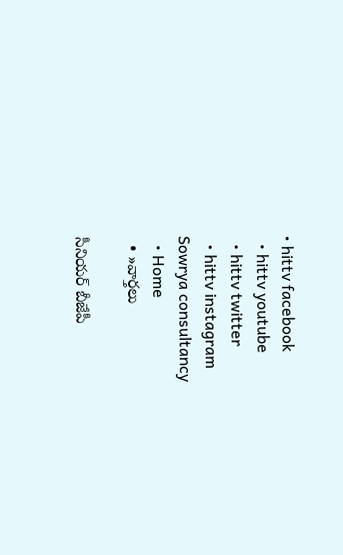• hittv facebook
  • hittv youtube
  • hittv twitter
  • hittv instagram
Sowrya consultancy
  • Home
  • »వార్తలు

సీనియర్ బీజేపీ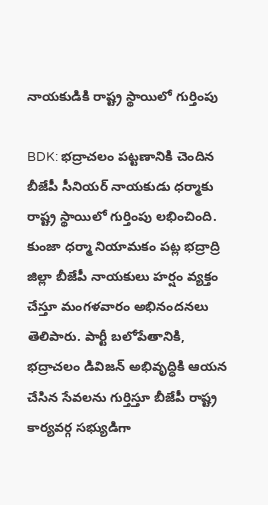నాయకుడికి రాష్ట్ర స్థాయిలో గుర్తింపు

BDK: భద్రాచలం పట్టణానికి చెందిన బీజేపీ సీనియర్ నాయకుడు ధర్మాకు రాష్ట్ర స్థాయిలో గుర్తింపు లభించింది. కుంజా ధర్మా నియామకం పట్ల భద్రాద్రి జిల్లా బీజేపీ నాయకులు హర్షం వ్యక్తం చేస్తూ మంగళవారం అభినందనలు తెలిపారు. పార్టీ బలోపేతానికి, భద్రాచలం డివిజన్ అభివృద్ధికి ఆయన చేసిన సేవలను గుర్తిస్తూ బీజేపీ రాష్ట్ర కార్యవర్గ సభ్యుడిగా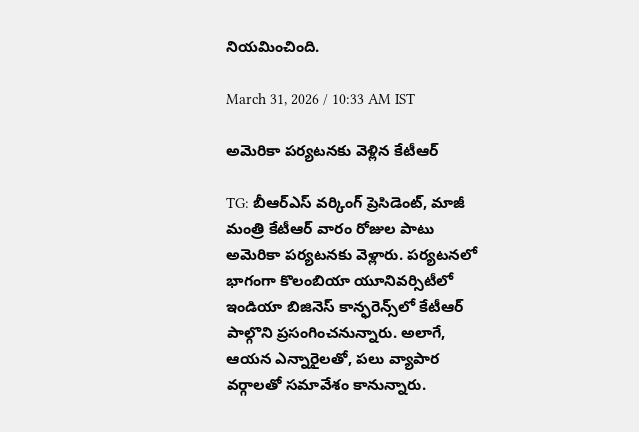నియమించింది.

March 31, 2026 / 10:33 AM IST

అమెరికా పర్యటనకు వెళ్లిన కేటీఆర్

TG: బీఆర్ఎస్ వర్కింగ్ ప్రెసిడెంట్, మాజీ మంత్రి కేటీఆర్ వారం రోజుల పాటు అమెరికా పర్యటనకు వెళ్లారు. పర్యటనలో భాగంగా కొలంబియా యూనివర్సిటీలో ఇండియా బిజినెస్ కాన్ఫరెన్స్‌లో కేటీఆర్ పాల్గొని ప్రసంగించనున్నారు. అలాగే, ఆయన ఎన్నారైలతో, పలు వ్యాపార వర్గాలతో సమావేశం కానున్నారు.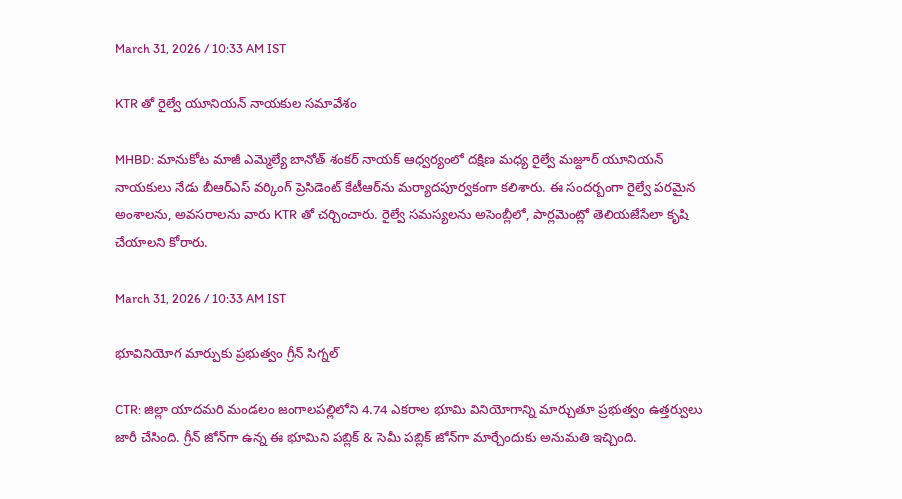March 31, 2026 / 10:33 AM IST

KTR తో రైల్వే యూనియన్ నాయకుల సమావేశం

MHBD: మానుకోట మాజీ ఎమ్మెల్యే బానోత్ శంకర్ నాయక్ ఆధ్వర్యంలో దక్షిణ మధ్య రైల్వే మజ్దూర్ యూనియన్ నాయకులు నేడు బీఆర్ఎస్ వర్కింగ్ ప్రెసిడెంట్ కేటీఆర్‌ను మర్యాదపూర్వకంగా కలిశారు. ఈ సందర్బంగా రైల్వే పరమైన అంశాలను, అవసరాలను వారు KTR తో చర్చించారు. రైల్వే సమస్యలను అసెంబ్లీలో, పార్లమెంట్లో తెలియజేసేలా కృషి చేయాలని కోరారు.

March 31, 2026 / 10:33 AM IST

భూవినియోగ మార్పుకు ప్రభుత్వం గ్రీన్ సిగ్నల్

CTR: జిల్లా యాదమరి మండలం జంగాలపల్లిలోని 4.74 ఎకరాల భూమి వినియోగాన్ని మార్చుతూ ప్రభుత్వం ఉత్తర్వులు జారీ చేసింది. గ్రీన్ జోన్‌గా ఉన్న ఈ భూమిని పబ్లిక్ & సెమీ పబ్లిక్ జోన్‌గా మార్చేందుకు అనుమతి ఇచ్చింది.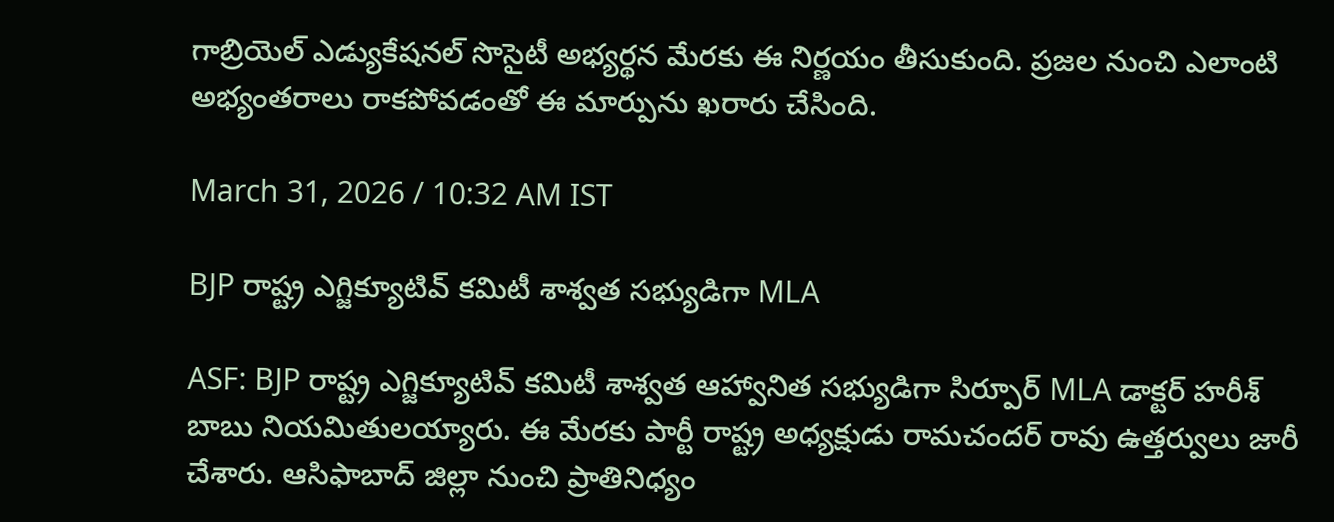గాబ్రియెల్ ఎడ్యుకేషనల్ సొసైటీ అభ్యర్థన మేరకు ఈ నిర్ణయం తీసుకుంది. ప్రజల నుంచి ఎలాంటి అభ్యంతరాలు రాకపోవడంతో ఈ మార్పును ఖరారు చేసింది.

March 31, 2026 / 10:32 AM IST

BJP రాష్ట్ర ఎగ్జిక్యూటివ్ కమిటీ శాశ్వత సభ్యుడిగా MLA

ASF: BJP రాష్ట్ర ఎగ్జిక్యూటివ్ కమిటీ శాశ్వత ఆహ్వానిత సభ్యుడిగా సిర్పూర్ MLA డాక్టర్ హరీశ్ బాబు నియమితులయ్యారు. ఈ మేరకు పార్టీ రాష్ట్ర అధ్యక్షుడు రామచందర్ రావు ఉత్తర్వులు జారీ చేశారు. ఆసిఫాబాద్ జిల్లా నుంచి ప్రాతినిధ్యం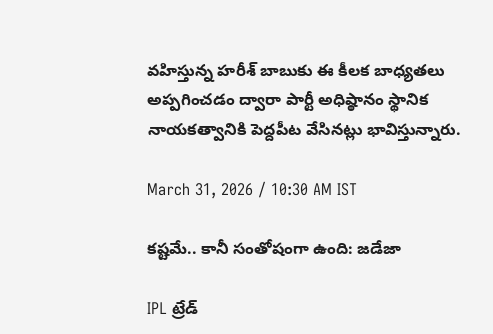వహిస్తున్న హరీశ్ బాబుకు ఈ కీలక బాధ్యతలు అప్పగించడం ద్వారా పార్టీ అధిష్ఠానం స్థానిక నాయకత్వానికి పెద్దపీట వేసినట్లు భావిస్తున్నారు.

March 31, 2026 / 10:30 AM IST

కష్టమే.. కానీ సంతోషంగా ఉంది: జడేజా

IPL ట్రేడ్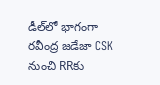డీల్‌లో భాగంగా రవీంద్ర జడేజా CSK నుంచి RRకు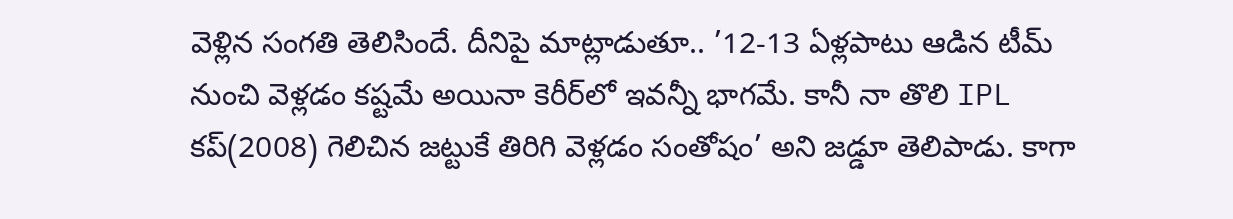వెళ్లిన సంగతి తెలిసిందే. దీనిపై మాట్లాడుతూ.. ’12-13 ఏళ్లపాటు ఆడిన టీమ్ నుంచి వెళ్లడం కష్టమే అయినా కెరీర్‌లో ఇవన్నీ భాగమే. కానీ నా తొలి IPL కప్(2008) గెలిచిన జట్టుకే తిరిగి వెళ్లడం సంతోషం’ అని జడ్డూ తెలిపాడు. కాగా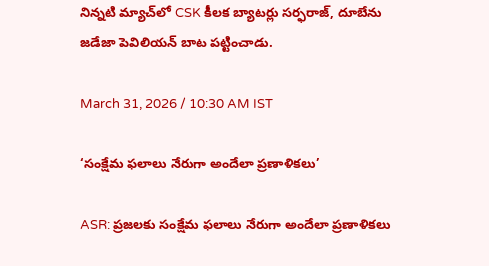నిన్నటి మ్యాచ్‌లో CSK కీలక బ్యాటర్లు సర్ఫరాజ్, దూబేను జడేజా పెవిలియన్ బాట పట్టించాడు.

March 31, 2026 / 10:30 AM IST

‘సంక్షేమ ఫలాలు నేరుగా అందేలా ప్రణాళికలు’

ASR: ప్రజలకు సంక్షేమ ఫలాలు నేరుగా అందేలా ప్రణాళికలు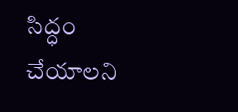సిద్ధం చేయాలని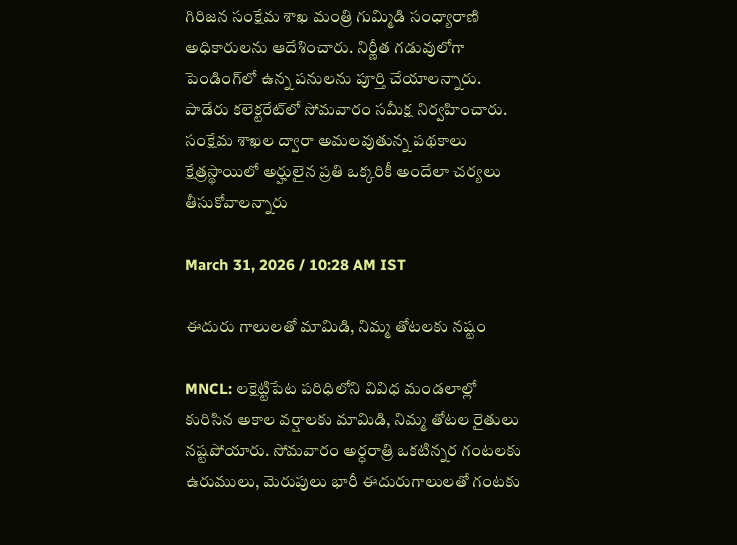గిరిజన సంక్షేమ శాఖ మంత్రి గుమ్మిడి సంధ్యారాణి అధికారులను ఆదేశించారు. నిర్ణీత గడువులోగా పెండింగ్‌లో ఉన్న పనులను పూర్తి చేయాలన్నారు. పాడేరు కలెక్టరేట్‌లో సోమవారం సమీక్ష నిర్వహించారు. సంక్షేమ శాఖల ద్వారా అమలవుతున్న పథకాలు క్షేత్రస్థాయిలో అర్హులైన ప్రతి ఒక్కరికీ అందేలా చర్యలు తీసుకోవాలన్నారు

March 31, 2026 / 10:28 AM IST

ఈదురు గాలులతో మామిడి, నిమ్మ తోటలకు నష్టం

MNCL: లక్షెట్టిపేట పరిధిలోని వివిధ మండలాల్లో కురిసిన అకాల వర్షాలకు మామిడి, నిమ్మ తోటల రైతులు నష్టపోయారు. సోమవారం అర్ధరాత్రి ఒకటిన్నర గంటలకు ఉరుములు, మెరుపులు భారీ ఈదురుగాలులతో గంటకు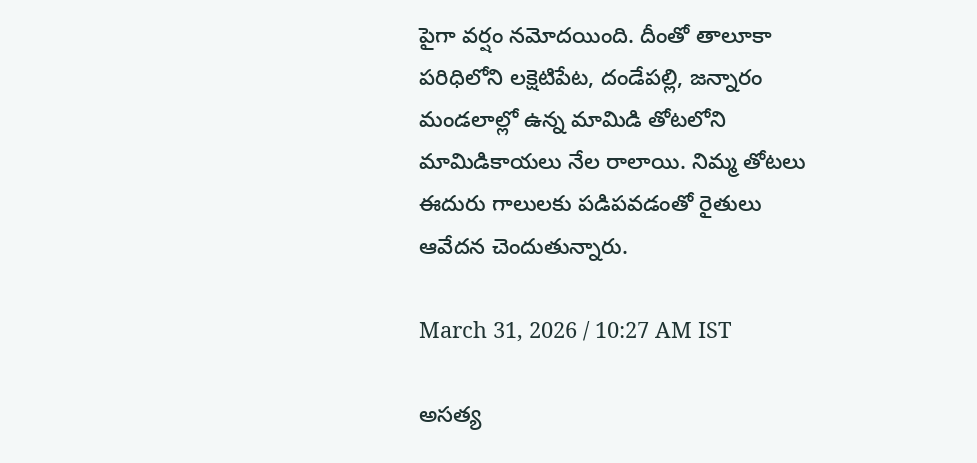పైగా వర్షం నమోదయింది. దీంతో తాలూకా పరిధిలోని లక్షెటిపేట, దండేపల్లి, జన్నారం మండలాల్లో ఉన్న మామిడి తోటలోని మామిడికాయలు నేల రాలాయి. నిమ్మ తోటలు ఈదురు గాలులకు పడిపవడంతో రైతులు ఆవేదన చెందుతున్నారు.

March 31, 2026 / 10:27 AM IST

అసత్య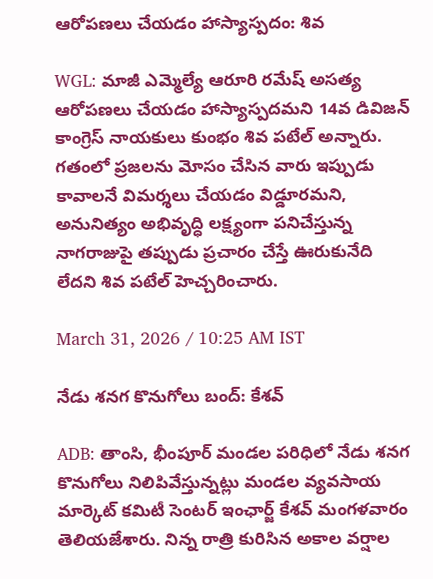ఆరోపణలు చేయడం హాస్యాస్పదం: శివ

WGL: మాజీ ఎమ్మెల్యే ఆరూరి రమేష్ అసత్య ఆరోపణలు చేయడం హాస్యాస్పదమని 14వ డివిజన్ కాంగ్రెస్ నాయకులు కుంభం శివ పటేల్ అన్నారు. గతంలో ప్రజలను మోసం చేసిన వారు ఇప్పుడు కావాలనే విమర్శలు చేయడం విడ్డూరమని, అనునిత్యం అభివృద్ధి లక్ష్యంగా పనిచేస్తున్న నాగరాజుపై తప్పుడు ప్రచారం చేస్తే ఊరుకునేది లేదని శివ పటేల్ హెచ్చరించారు.

March 31, 2026 / 10:25 AM IST

నేడు శనగ కొనుగోలు బంద్: కేశవ్

ADB: తాంసి, భీంపూర్ మండల పరిధిలో నేడు శనగ కొనుగోలు నిలిపివేస్తున్నట్లు మండల వ్యవసాయ మార్కెట్ కమిటీ సెంటర్ ఇంఛార్జ్ కేశవ్ మంగళవారం తెలియజేశారు. నిన్న రాత్రి కురిసిన అకాల వర్షాల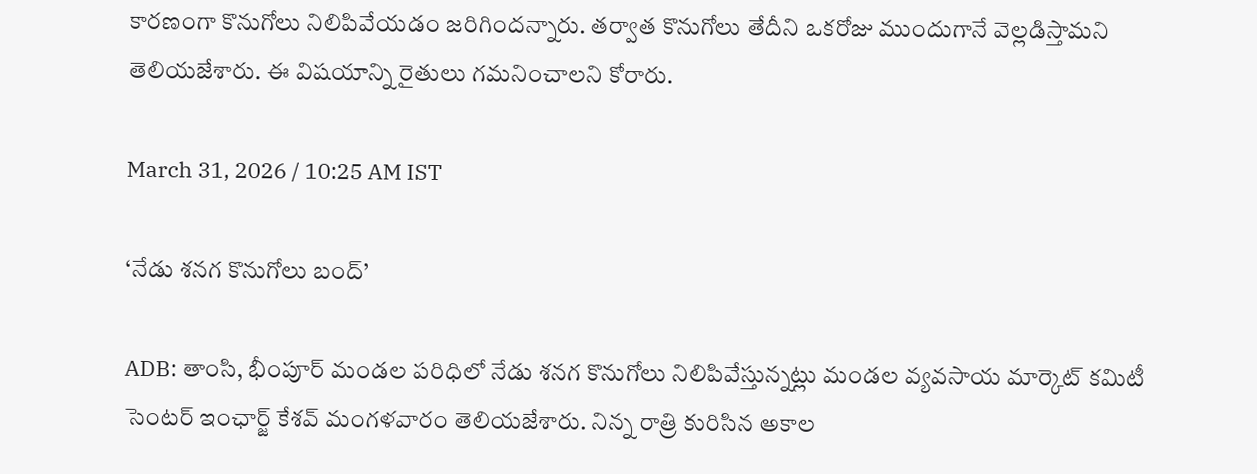కారణంగా కొనుగోలు నిలిపివేయడం జరిగిందన్నారు. తర్వాత కొనుగోలు తేదీని ఒకరోజు ముందుగానే వెల్లడిస్తామని తెలియజేశారు. ఈ విషయాన్ని రైతులు గమనించాలని కోరారు.

March 31, 2026 / 10:25 AM IST

‘నేడు శనగ కొనుగోలు బంద్’

ADB: తాంసి, భీంపూర్ మండల పరిధిలో నేడు శనగ కొనుగోలు నిలిపివేస్తున్నట్లు మండల వ్యవసాయ మార్కెట్ కమిటీ సెంటర్ ఇంఛార్జ్ కేశవ్ మంగళవారం తెలియజేశారు. నిన్న రాత్రి కురిసిన అకాల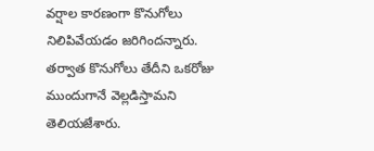వర్షాల కారణంగా కొనుగోలు నిలిపివేయడం జరిగిందన్నారు. తర్వాత కొనుగోలు తేదీని ఒకరోజు ముందుగానే వెల్లడిస్తామని తెలియజేశారు.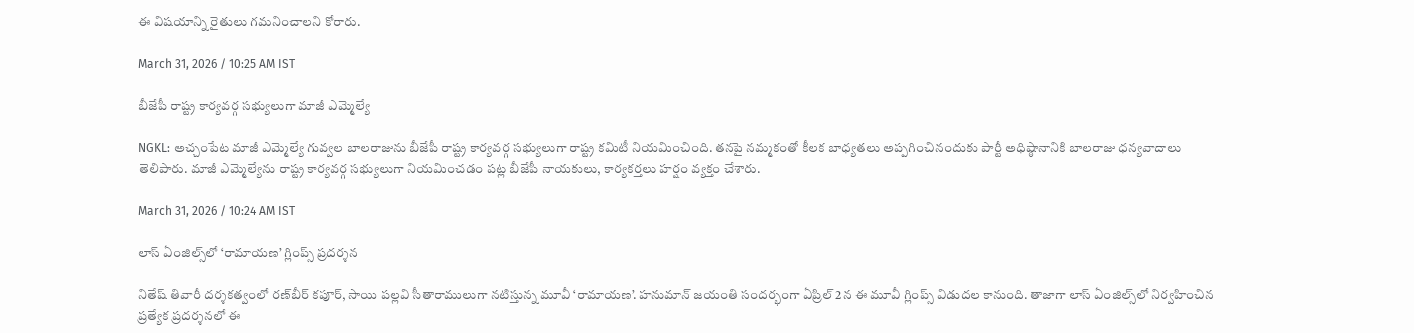ఈ విషయాన్ని రైతులు గమనించాలని కోరారు.

March 31, 2026 / 10:25 AM IST

బీజేపీ రాష్ట్ర కార్యవర్గ సభ్యులుగా మాజీ ఎమ్మెల్యే

NGKL: అచ్చంపేట మాజీ ఎమ్మెల్యే గువ్వల బాలరాజును బీజేపీ రాష్ట్ర కార్యవర్గ సభ్యులుగా రాష్ట్ర కమిటీ నియమించింది. తనపై నమ్మకంతో కీలక బాధ్యతలు అప్పగించినందుకు పార్టీ అధిష్ఠానానికి బాలరాజు ధన్యవాదాలు తెలిపారు. మాజీ ఎమ్మెల్యేను రాష్ట్ర కార్యవర్గ సభ్యులుగా నియమించడం పట్ల బీజేపీ నాయకులు, కార్యకర్తలు హర్షం వ్యక్తం చేశారు.

March 31, 2026 / 10:24 AM IST

లాస్ ఏంజిల్స్‌లో ‘రామాయణ’ గ్లింప్స్‌ ప్రదర్శన

నితేష్ తివారీ దర్శకత్వంలో రణ్‌బీర్ కపూర్, సాయి పల్లవి సీతారాములుగా నటిస్తున్న మూవీ ‘రామాయణ’. హనుమాన్ జయంతి సందర్భంగా ఏప్రిల్ 2న ఈ మూవీ గ్లింప్స్ విడుదల కానుంది. తాజాగా లాస్ ఏంజిల్స్‌లో నిర్వహించిన ప్రత్యేక ప్రదర్శనలో ఈ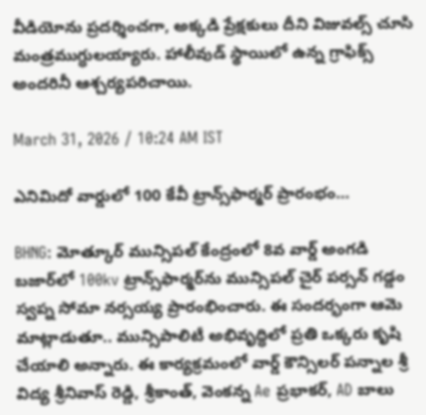వీడియోను ప్రదర్శించగా, అక్కడి ప్రేక్షకులు దీని విజువల్స్ చూసి మంత్రముగ్ధులయ్యారు. హాలీవుడ్ స్థాయిలో ఉన్న గ్రాఫిక్స్ అందరినీ ఆశ్చర్యపరిచాయి.

March 31, 2026 / 10:24 AM IST

ఎనిమిదో వార్డులో 100 కేవీ ట్రాన్స్‌ఫార్మర్ ప్రారంభం…

BHNG: మోత్కూర్ మున్సిపల్ కేంద్రంలో 8వ వార్డ్ అంగడి బజార్‌లో 100kv ట్రాన్స్‌ఫార్మర్‌ను మున్సిపల్ చైర్ పర్సన్ గడ్డం స్వప్న సోమా నర్సయ్య ప్రారంభించారు. ఈ సందర్భంగా ఆమె మాట్లాడుతూ.. మున్సిపాలిటీ అభివృద్ధిలో ప్రతి ఒక్కరు కృషి చేయాలి అన్నారు. ఈ కార్యక్రమంలో వార్డ్ కౌన్సిలర్ పన్నాల శ్రీ విద్య శ్రీనివాస్ రెడ్డి, శ్రీకాంత్, వెంకన్న Ae ప్రభాకర్, AD బాలు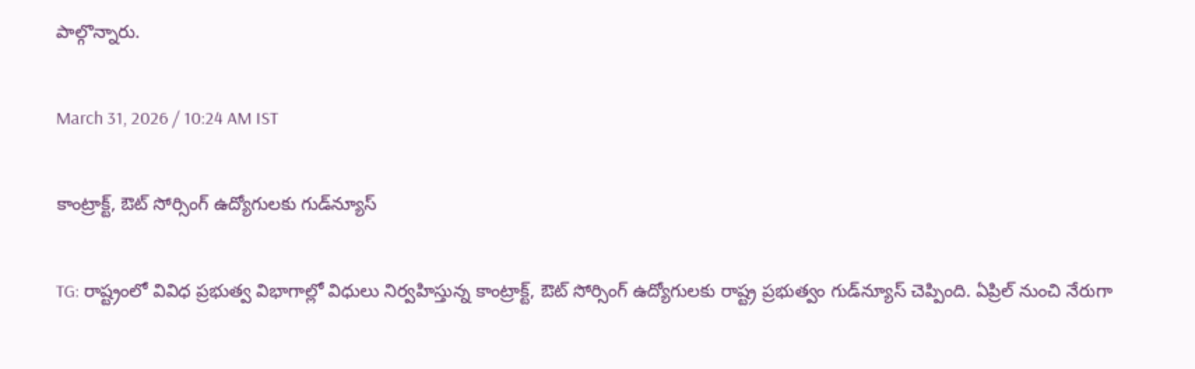పాల్గొన్నారు.

March 31, 2026 / 10:24 AM IST

కాంట్రాక్ట్, ఔట్‌ సోర్సింగ్ ఉద్యోగులకు గుడ్‌న్యూస్

TG: రాష్ట్రంలో వివిధ ప్రభుత్వ విభాగాల్లో విధులు నిర్వహిస్తున్న కాంట్రాక్ట్, ఔట్ సోర్సింగ్ ఉద్యోగులకు రాష్ట్ర ప్రభుత్వం గుడ్‌న్యూస్ చెప్పింది. ఏప్రిల్ నుంచి నేరుగా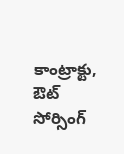కాంట్రాక్టు, ఔట్ సోర్సింగ్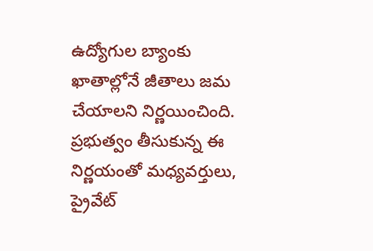ఉద్యోగుల బ్యాంకు ఖాతాల్లోనే జీతాలు జమ చేయాలని నిర్ణయించింది. ప్రభుత్వం తీసుకున్న ఈ నిర్ణయంతో మధ్యవర్తులు, ప్రైవేట్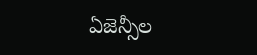ఏజెన్సీల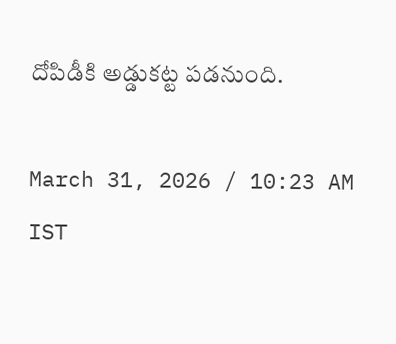దోపిడీకి అడ్డుకట్ట పడనుంది.

March 31, 2026 / 10:23 AM IST